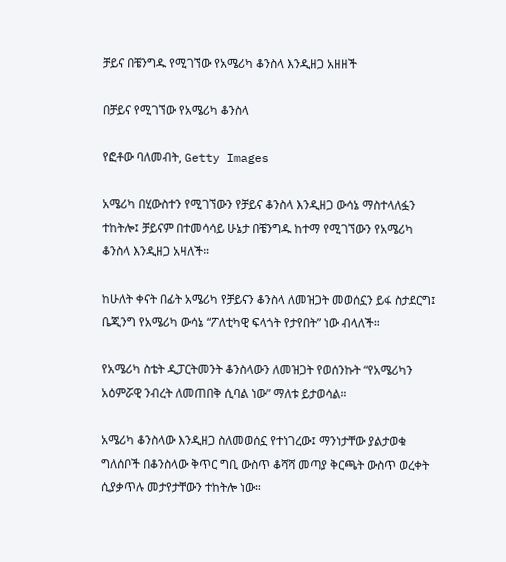ቻይና በቼንግዱ የሚገኘው የአሜሪካ ቆንስላ እንዲዘጋ አዘዘች

በቻይና የሚገኘው የአሜሪካ ቆንስላ

የፎቶው ባለመብት, Getty Images

አሜሪካ በሂውስተን የሚገኘውን የቻይና ቆንስላ እንዲዘጋ ውሳኔ ማስተላለፏን ተከትሎ፤ ቻይናም በተመሳሳይ ሁኔታ በቼንግዱ ከተማ የሚገኘውን የአሜሪካ ቆንስላ እንዲዘጋ አዛለች።

ከሁለት ቀናት በፊት አሜሪካ የቻይናን ቆንስላ ለመዝጋት መወሰኗን ይፋ ስታደርግ፤ ቤጂንግ የአሜሪካ ውሳኔ “ፖለቲካዊ ፍላጎት የታየበት” ነው ብላለች።

የአሜሪካ ስቴት ዲፓርትመንት ቆንስላውን ለመዝጋት የወሰንኩት “የአሜሪካን አዕምሯዊ ንብረት ለመጠበቅ ሲባል ነው” ማለቱ ይታወሳል።

አሜሪካ ቆንስላው እንዲዘጋ ስለመወሰኗ የተነገረው፤ ማንነታቸው ያልታወቁ ግለሰቦች በቆንስላው ቅጥር ግቢ ውስጥ ቆሻሻ መጣያ ቅርጫት ውስጥ ወረቀት ሲያቃጥሉ መታየታቸውን ተከትሎ ነው።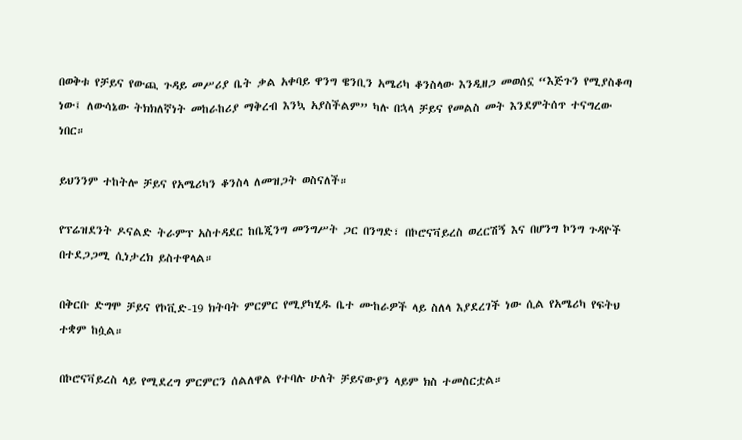በወቅቱ የቻይና የውጪ ጉዳይ መሥሪያ ቤት ቃል አቀባይ ዋንግ ዌንቢን አሜሪካ ቆንስላው እንዲዘጋ መወሰኗ “እጅጉን የሚያስቆጣ ነው፤ ለውሳኔው ትክክለኛነት መከራከሪያ ማቅረብ እንኳ አያስችልም” ካሉ በኋላ ቻይና የመልስ መት እንደምትሰጥ ተናግረው ነበር።

ይህንንም ተከትሎ ቻይና የአሜሪካን ቆንስላ ለመዝጋት ወስናለች።

የፕሬዝደንት ዶናልድ ትራምፕ አስተዳደር ከቤጂንግ መንግሥት ጋር በንግድ፣ በኮሮናቫይረስ ወረርሽኝ እና በሆንግ ኮንግ ጉዳዮች በተደጋጋሚ ሲነታረክ ይስተዋላል።

በቅርቡ ድግሞ ቻይና የኮቪድ-19 ክትባት ምርምር የሚያካሂዱ ቤተ ሙከራዎች ላይ ስለላ እያደረገች ነው ሲል የአሜሪካ የፍትህ ተቋም ከሷል።

በኮሮናቫይረስ ላይ የሚደረግ ምርምርን ሰልለዋል የተባሉ ሁለት ቻይናውያን ላይም ክስ ተመስርቷል።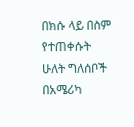በክሱ ላይ በስም የተጠቀሱት ሁለት ግለሰቦች በአሜሪካ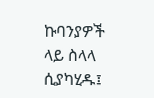ኩባንያዎች ላይ ስላላ ሲያካሂዱ፤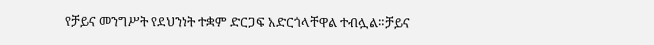የቻይና መንግሥት የደህንነት ተቋም ድርጋፍ አድርጎላቸዋል ተብሏል።ቻይና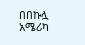በበኩሏ አሜሪካ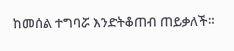ከመሰል ተግባሯ እንድትቆጠብ ጠይቃለች።